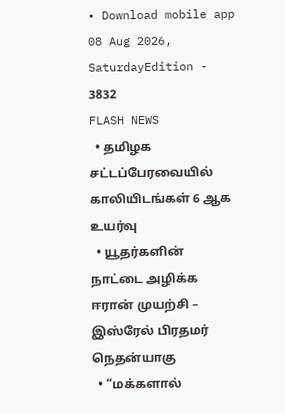• Download mobile app
08 Aug 2026, SaturdayEdition - 3832
FLASH NEWS
  • தமிழக சட்டப்பேரவையில் காலியிடங்கள் 6 ஆக உயர்வு
  • யூதர்களின் நாட்டை அழிக்க ஈரான் முயற்சி – இஸ்ரேல் பிரதமர் நெதன்யாகு
  • “மக்களால்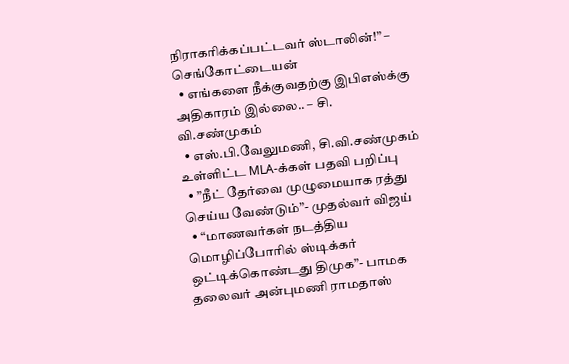நிராகரிக்கப்பட்டவர் ஸ்டாலின்!” – செங்கோட்டையன்
  • எங்களை நீக்குவதற்கு இபிஎஸ்க்கு அதிகாரம் இல்லை.. – சி. வி.சண்முகம்
  • எஸ்.பி.வேலுமணி, சி.வி.சண்முகம் உள்ளிட்ட MLA-க்கள் பதவி பறிப்பு
  • ”நீட் தேர்வை முழுமையாக ரத்து செய்ய வேண்டும்”- முதல்வர் விஜய்
  • “மாணவர்கள் நடத்திய மொழிப்போரில் ஸ்டிக்கர் ஒட்டிக்கொண்டது திமுக”- பாமக தலைவர் அன்புமணி ராமதாஸ்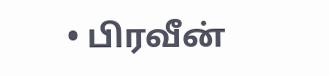• பிரவீன்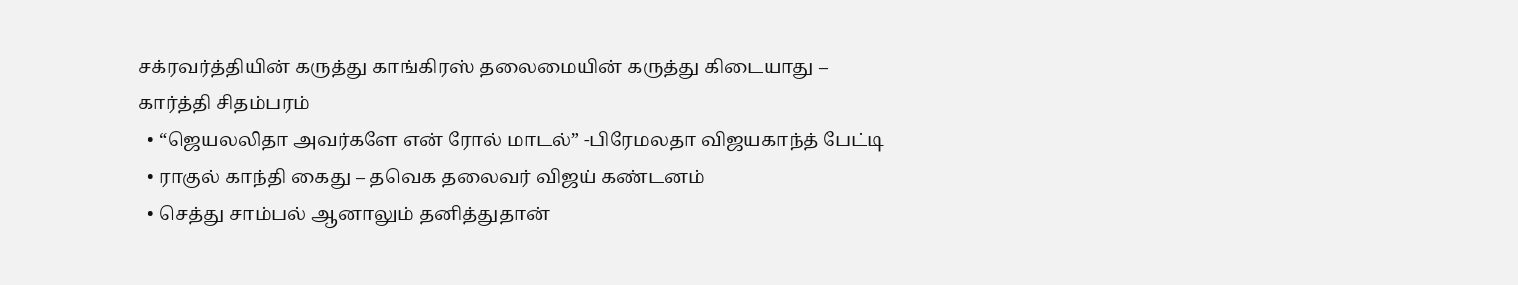சக்ரவர்த்தியின் கருத்து காங்கிரஸ் தலைமையின் கருத்து கிடையாது – கார்த்தி சிதம்பரம்
  • “ஜெயலலிதா அவர்களே என் ரோல் மாடல்” -பிரேமலதா விஜயகாந்த் பேட்டி
  • ராகுல் காந்தி கைது – தவெக தலைவர் விஜய் கண்டனம்
  • செத்து சாம்பல் ஆனாலும் தனித்துதான்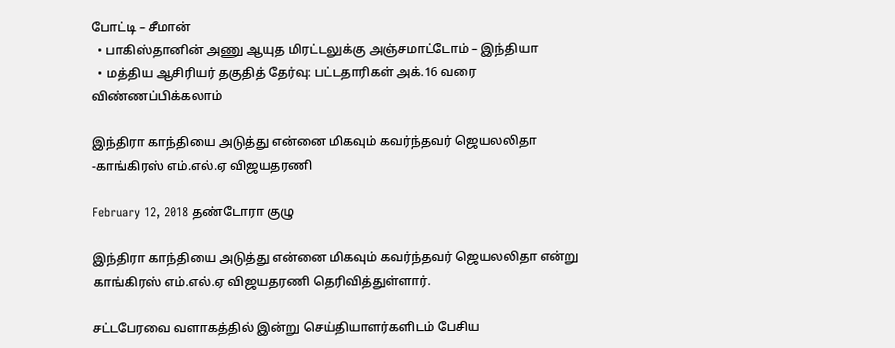போட்டி – சீமான்
  • பாகிஸ்தானின் அணு ஆயுத மிரட்டலுக்கு அஞ்சமாட்டோம் – இந்தியா
  • மத்திய ஆசிரியர் தகுதித் தேர்வு: பட்டதாரிகள் அக்.16 வரை விண்ணப்பிக்கலாம்

இந்திரா காந்தியை அடுத்து என்னை மிகவும் கவர்ந்தவர் ஜெயலலிதா -காங்கிரஸ் எம்.எல்.ஏ விஜயதரணி

February 12, 2018 தண்டோரா குழு

இந்திரா காந்தியை அடுத்து என்னை மிகவும் கவர்ந்தவர் ஜெயலலிதா என்று காங்கிரஸ் எம்.எல்.ஏ விஜயதரணி தெரிவித்துள்ளார்.

சட்டபேரவை வளாகத்தில் இன்று செய்தியாளர்களிடம் பேசிய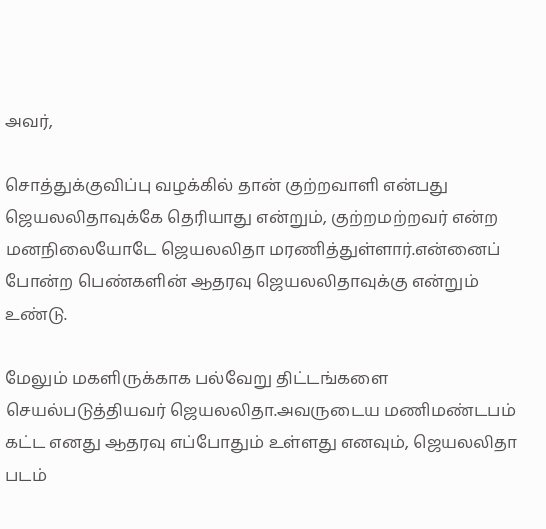அவர்,

சொத்துக்குவிப்பு வழக்கில் தான் குற்றவாளி என்பது ஜெயலலிதாவுக்கே தெரியாது என்றும், குற்றமற்றவர் என்ற மனநிலையோடே ஜெயலலிதா மரணித்துள்ளார்.என்னைப் போன்ற பெண்களின் ஆதரவு ஜெயலலிதாவுக்கு என்றும் உண்டு.

மேலும் மகளிருக்காக பல்வேறு திட்டங்களை செயல்படுத்தியவர் ஜெயலலிதா.அவருடைய மணிமண்டபம் கட்ட எனது ஆதரவு எப்போதும் உள்ளது எனவும், ஜெயலலிதா படம்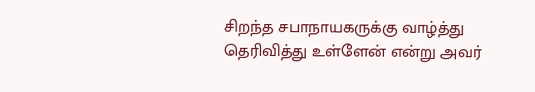சிறந்த சபாநாயகருக்கு வாழ்த்து தெரிவித்து உள்ளேன் என்று அவர்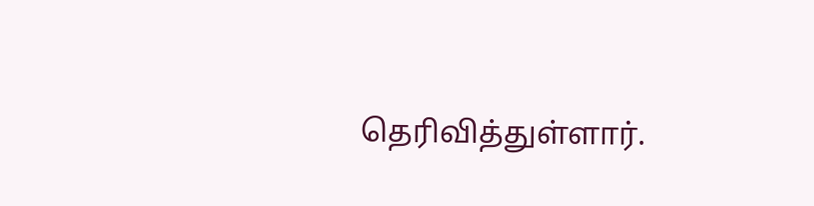தெரிவித்துள்ளார்.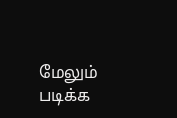மேலும் படிக்க